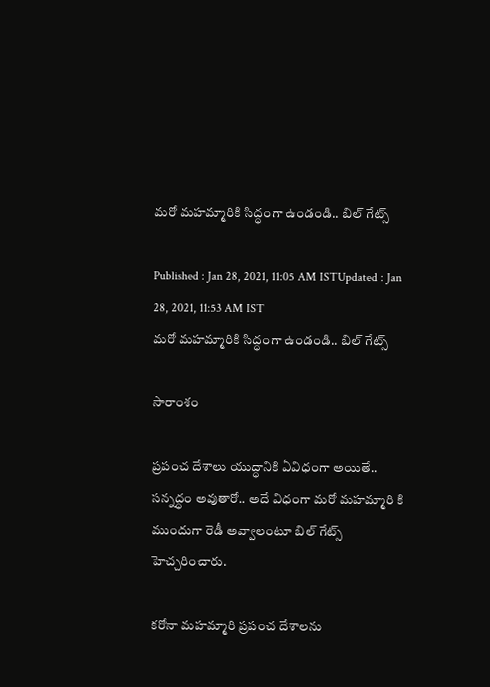మరో మహమ్మారికి సిద్ధంగా ఉండండి.. బిల్ గేట్స్

Published : Jan 28, 2021, 11:05 AM ISTUpdated : Jan 28, 2021, 11:53 AM IST
మరో మహమ్మారికి సిద్ధంగా ఉండండి.. బిల్ గేట్స్

సారాంశం

ప్రపంచ దేశాలు యుద్ధానికి ఏవిధంగా అయితే.. సన్నద్ధం అవుతారో.. అదే విధంగా మరో మహమ్మారి కి ముందుగా రెడీ అవ్వాలంటూ బిల్ గేట్స్ హెచ్చరించారు.

కరోనా మహమ్మారి ప్రపంచ దేశాలను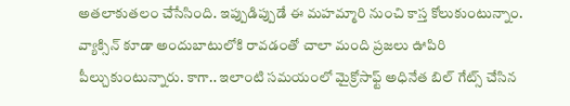అతలాకుతలం చేసేసింది. ఇప్పుడిప్పుడే ఈ మహమ్మారి నుంచి కాస్త కోలుకుంటున్నాం. వ్యాక్సిన్ కూడా అందుబాటులోకి రావడంతో చాలా మంది ప్రజలు ఊపిరి పీల్చుకుంటున్నారు. కాగా.. ఇలాంటి సమయంలో మైక్రోసాఫ్ట్ అధినేత బిల్ గేట్స్ చేసిన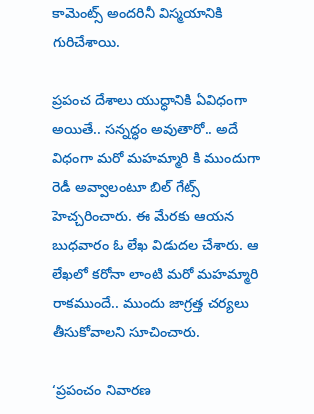కామెంట్స్ అందరినీ విస్మయానికి గురిచేశాయి.

ప్రపంచ దేశాలు యుద్ధానికి ఏవిధంగా అయితే.. సన్నద్ధం అవుతారో.. అదే విధంగా మరో మహమ్మారి కి ముందుగా రెడీ అవ్వాలంటూ బిల్ గేట్స్ హెచ్చరించారు. ఈ మేరకు ఆయన బుధవారం ఓ లేఖ విడుదల చేశారు. ఆ లేఖలో కరోనా లాంటి మరో మహమ్మారి రాకముందే.. ముందు జాగ్రత్త చర్యలు తీసుకోవాలని సూచించారు.

‘ప్రపంచం నివారణ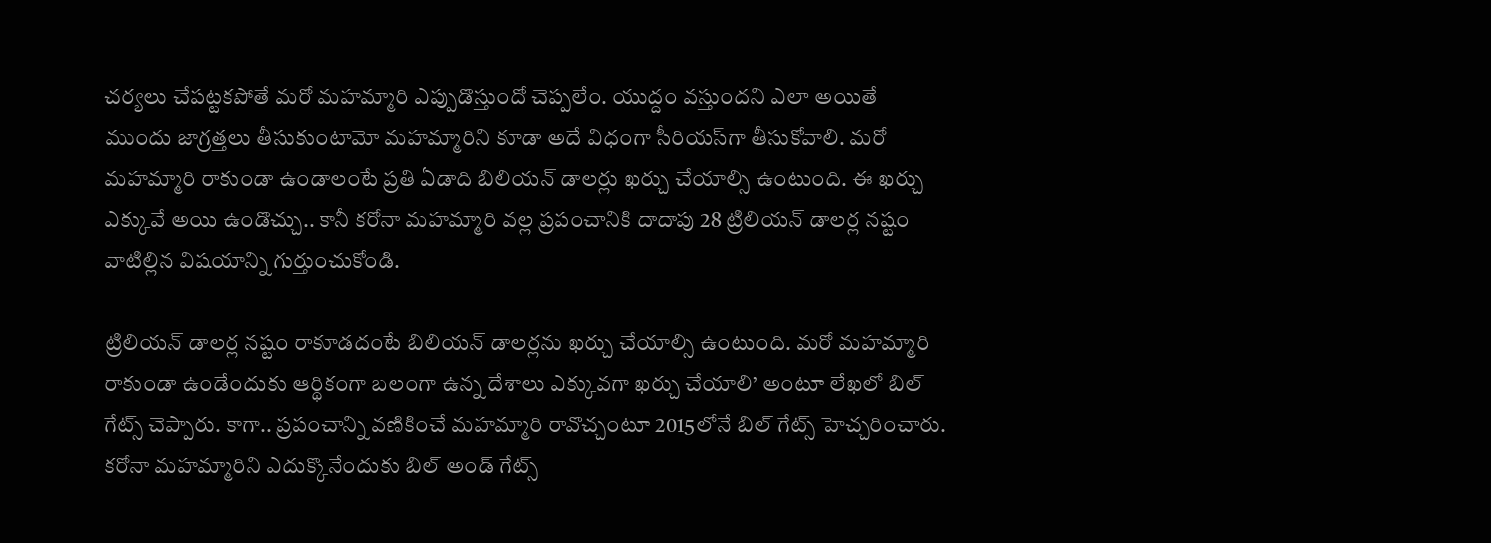చర్యలు చేపట్టకపోతే మరో మహమ్మారి ఎప్పుడొస్తుందో చెప్పలేం. యుద్దం వస్తుందని ఎలా అయితే ముందు జాగ్రత్తలు తీసుకుంటామో మహమ్మారిని కూడా అదే విధంగా సీరియస్‌గా తీసుకోవాలి. మరో మహమ్మారి రాకుండా ఉండాలంటే ప్రతి ఏడాది బిలియన్ డాలర్లు ఖర్చు చేయాల్సి ఉంటుంది. ఈ ఖర్చు ఎక్కువే అయి ఉండొచ్చు.. కానీ కరోనా మహమ్మారి వల్ల ప్రపంచానికి దాదాపు 28 ట్రిలియన్ డాలర్ల నష్టం వాటిల్లిన విషయాన్ని గుర్తుంచుకోండి.

ట్రిలియన్ డాలర్ల నష్టం రాకూడదంటే బిలియన్ డాలర్లను ఖర్చు చేయాల్సి ఉంటుంది. మరో మహమ్మారి రాకుండా ఉండేందుకు ఆర్థికంగా బలంగా ఉన్న దేశాలు ఎక్కువగా ఖర్చు చేయాలి’ అంటూ లేఖలో బిల్ గేట్స్ చెప్పారు. కాగా.. ప్రపంచాన్ని వణికించే మహమ్మారి రావొచ్చంటూ 2015లోనే బిల్‌ గేట్స్ హెచ్చరించారు. కరోనా మహమ్మారిని ఎదుక్కొనేందుకు బిల్ అండ్ గేట్స్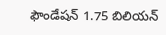ఫౌండేషన్ 1.75 బిలియన్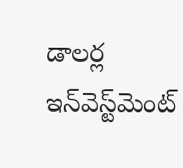డాలర్ల ఇన్‌వెస్ట్‌మెంట్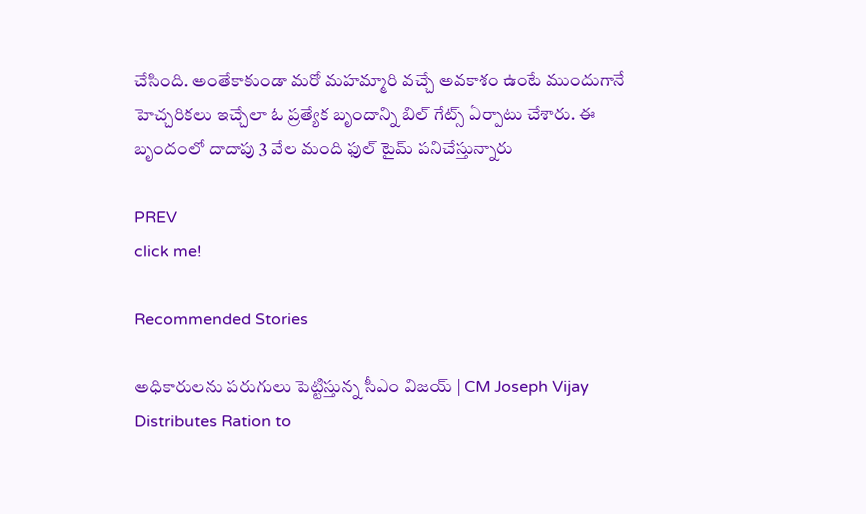చేసింది. అంతేకాకుండా మరో మహమ్మారి వచ్చే అవకాశం ఉంటే ముందుగానే హెచ్చరికలు ఇచ్చేలా ఓ ప్రత్యేక బృందాన్ని బిల్ గేట్స్ ఏర్పాటు చేశారు. ఈ బృందంలో దాదాపు 3 వేల మంది ఫుల్ టైమ్ పనిచేస్తున్నారు

PREV
click me!

Recommended Stories

అధికారులను పరుగులు పెట్టిస్తున్న సీఎం విజయ్ | CM Joseph Vijay Distributes Ration to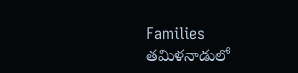Families
తమిళనాడులో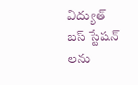విద్యుత్ బస్ స్టేషన్ లను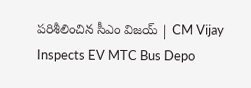పరిశీలించిన సీఎం విజయ్ | CM Vijay Inspects EV MTC Bus Depo